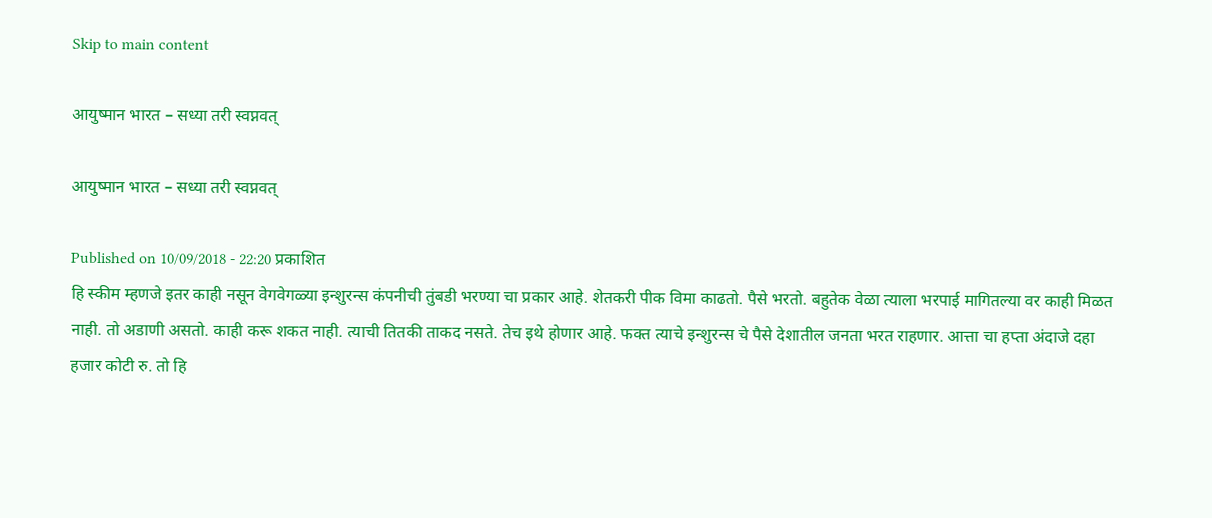Skip to main content

आयुष्मान भारत – सध्या तरी स्वप्नवत्

आयुष्मान भारत – सध्या तरी स्वप्नवत्

Published on 10/09/2018 - 22:20 प्रकाशित
हि स्कीम म्हणजे इतर काही नसून वेगवेगळ्या इन्शुरन्स कंपनीची तुंबडी भरण्या चा प्रकार आहे. शेतकरी पीक विमा काढतो. पैसे भरतो. बहुतेक वेळा त्याला भरपाई मागितल्या वर काही मिळत नाही. तो अडाणी असतो. काही करू शकत नाही. त्याची तितकी ताकद नसते. तेच इथे होणार आहे. फक्त त्याचे इन्शुरन्स चे पैसे देशातील जनता भरत राहणार. आत्ता चा हप्ता अंदाजे दहा हजार कोटी रु. तो हि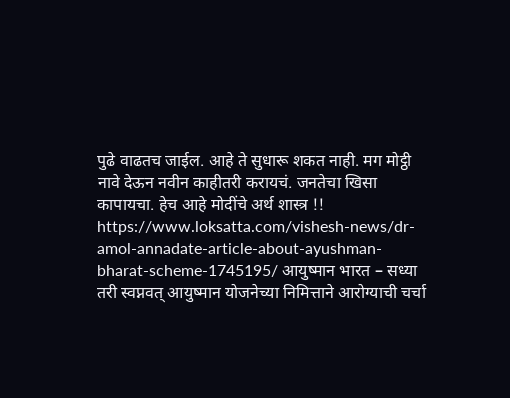पुढे वाढतच जाईल. आहे ते सुधारू शकत नाही. मग मोट्ठी नावे देऊन नवीन काहीतरी करायचं. जनतेचा खिसा कापायचा. हेच आहे मोदींचे अर्थ शास्त्र !! https://www.loksatta.com/vishesh-news/dr-amol-annadate-article-about-ayushman-bharat-scheme-1745195/ आयुष्मान भारत – सध्या तरी स्वप्नवत् आयुष्मान योजनेच्या निमित्ताने आरोग्याची चर्चा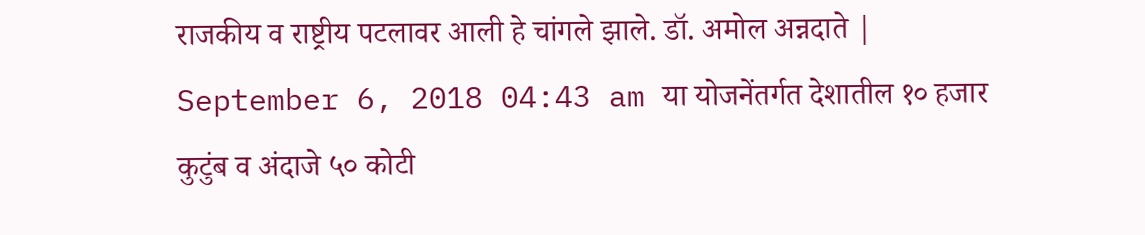राजकीय व राष्ट्रीय पटलावर आली हे चांगले झाले. डॉ. अमोल अन्नदाते | September 6, 2018 04:43 am या योजनेंतर्गत देशातील १० हजार कुटुंब व अंदाजे ५० कोटी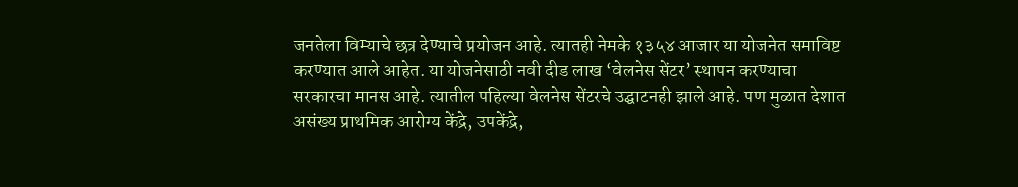जनतेला विम्याचे छत्र देण्याचे प्रयोजन आहे. त्यातही नेमके १३५४ आजार या योजनेत समाविष्ट करण्यात आले आहेत. या योजनेसाठी नवी दीड लाख ‘वेलनेस सेंटर’ स्थापन करण्याचा सरकारचा मानस आहे. त्यातील पहिल्या वेलनेस सेंटरचे उद्घाटनही झाले आहे. पण मुळात देशात असंख्य प्राथमिक आरोग्य केंद्रे, उपकेंद्रे,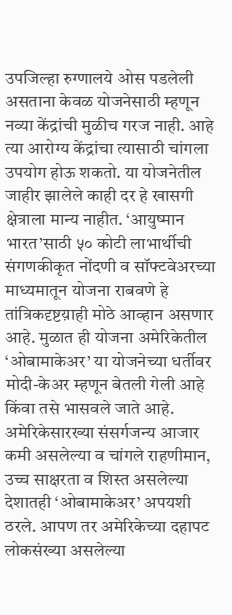उपजिल्हा रुग्णालये ओस पडलेली असताना केवळ योजनेसाठी म्हणून नव्या केंद्रांची मुळीच गरज नाही. आहे त्या आरोग्य केंद्रांचा त्यासाठी चांगला उपयोग होऊ शकतो. या योजनेतील जाहीर झालेले काही दर हे खासगी क्षेत्राला मान्य नाहीत. ‘आयुष्मान भारत’साठी ५० कोटी लाभार्थीची संगणकीकृत नोंदणी व सॉफ्टवेअरच्या माध्यमातून योजना राबवणे हे तांत्रिकदृष्टय़ाही मोठे आव्हान असणार आहे. मुळात ही योजना अमेरिकेतील ‘ओबामाकेअर’ या योजनेच्या धर्तीवर मोदी-केअर म्हणून बेतली गेली आहे किंवा तसे भासवले जाते आहे. अमेरिकेसारख्या संसर्गजन्य आजार कमी असलेल्या व चांगले राहणीमान, उच्च साक्षरता व शिस्त असलेल्या देशातही ‘ओबामाकेअर’ अपयशी ठरले. आपण तर अमेरिकेच्या दहापट लोकसंख्या असलेल्या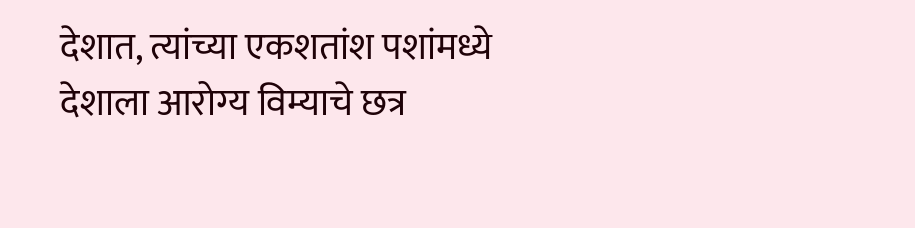देशात, त्यांच्या एकशतांश पशांमध्ये देशाला आरोग्य विम्याचे छत्र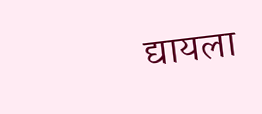द्यायला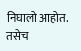निघालो आहोत. तसेच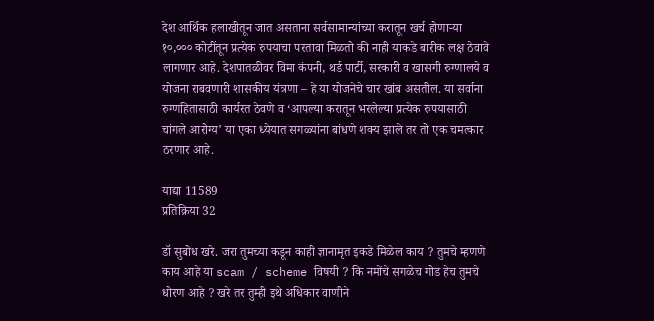देश आर्थिक हलाखीतून जात असताना सर्वसामान्यांच्या करातून खर्च होणाऱ्या १०,००० कोटींतून प्रत्येक रुपयाचा परतावा मिळतो की नाही याकडे बारीक लक्ष ठेवावे लागणार आहे. देशपातळीवर विमा कंपनी, थर्ड पार्टी, सरकारी व खासगी रुग्णालये व योजना राबवणारी शासकीय यंत्रणा – हे या योजनेचे चार खांब असतील. या सर्वाना रुग्णहितासाठी कार्यरत ठेवणे व ‘आपल्या करातून भरलेल्या प्रत्येक रुपयासाठी चांगले आरोग्य’ या एका ध्येयात सगळ्यांना बांधणे शक्य झाले तर तो एक चमत्कार ठरणार आहे.

याद्या 11589
प्रतिक्रिया 32

डॉ सुबोध खरे. जरा तुमच्या कडून काही ज्ञानामृत इकडे मिळेल काय ? तुमचे म्हणणे काय आहे या scam / scheme विषयी ? कि नमोंचे सगळेच गोड हेच तुमचे धोरण आहे ? खरे तर तुम्ही इथे अधिकार वाणीने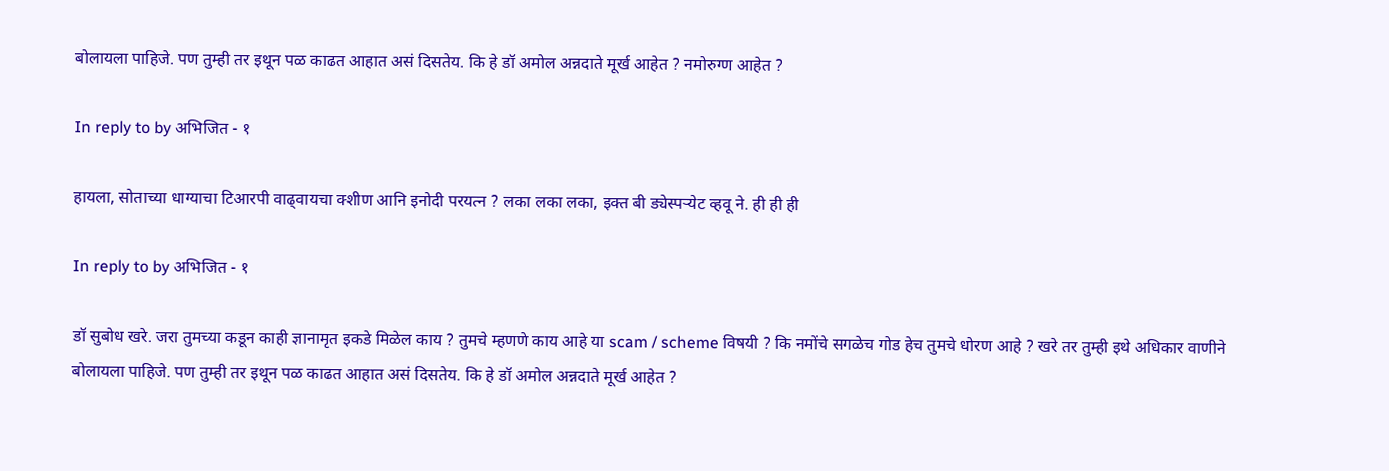बोलायला पाहिजे. पण तुम्ही तर इथून पळ काढत आहात असं दिसतेय. कि हे डॉ अमोल अन्नदाते मूर्ख आहेत ? नमोरुग्ण आहेत ?

In reply to by अभिजित - १

हायला, सोताच्या धाग्याचा टिआरपी वाढ्वायचा क्शीण आनि इनोदी परयत्न ? लका लका लका, इक्त बी ड्येस्पर्‍येट व्हवू ने. ही ही ही

In reply to by अभिजित - १

डॉ सुबोध खरे. जरा तुमच्या कडून काही ज्ञानामृत इकडे मिळेल काय ? तुमचे म्हणणे काय आहे या scam / scheme विषयी ? कि नमोंचे सगळेच गोड हेच तुमचे धोरण आहे ? खरे तर तुम्ही इथे अधिकार वाणीने बोलायला पाहिजे. पण तुम्ही तर इथून पळ काढत आहात असं दिसतेय. कि हे डॉ अमोल अन्नदाते मूर्ख आहेत ?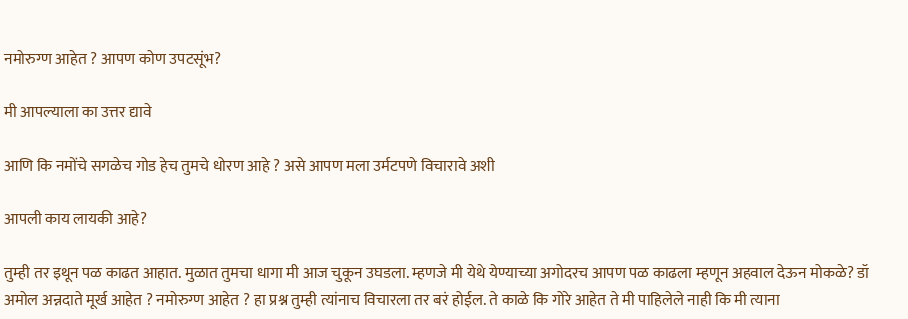नमोरुग्ण आहेत ? आपण कोण उपटसूंभ?

मी आपल्याला का उत्तर द्यावे

आणि कि नमोंचे सगळेच गोड हेच तुमचे धोरण आहे ? असे आपण मला उर्मटपणे विचारावे अशी

आपली काय लायकी आहे?

तुम्ही तर इथून पळ काढत आहात. मुळात तुमचा धागा मी आज चुकून उघडला. म्हणजे मी येथे येण्याच्या अगोदरच आपण पळ काढला म्हणून अहवाल देऊन मोकळे? डॉ अमोल अन्नदाते मूर्ख आहेत ? नमोरुग्ण आहेत ? हा प्रश्न तुम्ही त्यांनाच विचारला तर बरं होईल. ते काळे कि गोरे आहेत ते मी पाहिलेले नाही कि मी त्याना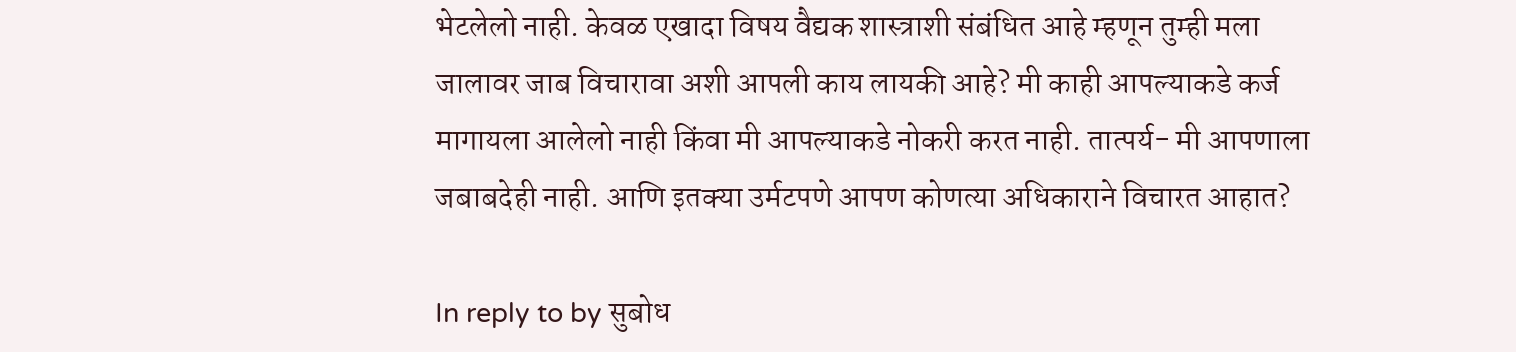भेटलेलो नाही. केवळ एखादा विषय वैद्यक शास्त्राशी संबंधित आहे म्हणून तुम्ही मला जालावर जाब विचारावा अशी आपली काय लायकी आहे? मी काही आपल्याकडे कर्ज मागायला आलेलो नाही किंवा मी आपल्याकडे नोकरी करत नाही. तात्पर्य- मी आपणाला जबाबदेही नाही. आणि इतक्या उर्मटपणे आपण कोणत्या अधिकाराने विचारत आहात?

In reply to by सुबोध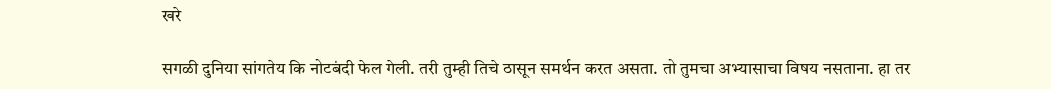खरे

सगळी दुनिया सांगतेय कि नोटबंदी फेल गेली. तरी तुम्ही तिचे ठासून समर्थन करत असता. तो तुमचा अभ्यासाचा विषय नसताना. हा तर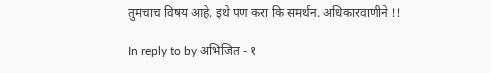तुमचाच विषय आहे. इथे पण करा कि समर्थन. अधिकारवाणीने !!

In reply to by अभिजित - १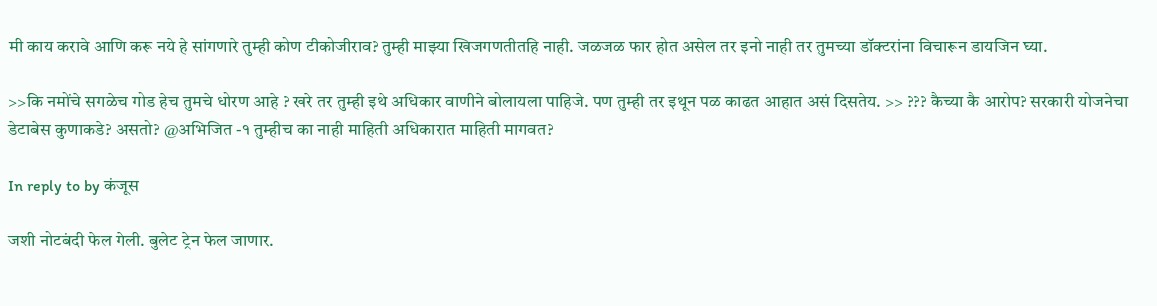मी काय करावे आणि करू नये हे सांगणारे तुम्ही कोण टीकोजीराव? तुम्ही माझ्या खिजगणतीतहि नाही. जळजळ फार होत असेल तर इनो नाही तर तुमच्या डॉक्टरांना विचारून डायजिन घ्या.

>>कि नमोंचे सगळेच गोड हेच तुमचे धोरण आहे ? खरे तर तुम्ही इथे अधिकार वाणीने बोलायला पाहिजे. पण तुम्ही तर इथून पळ काढत आहात असं दिसतेय. >> ??? कैच्या कै आरोप? सरकारी योजनेचा डेटाबेस कुणाकडे? असतो? @अभिजित -१ तुम्हीच का नाही माहिती अधिकारात माहिती मागवत?

In reply to by कंजूस

जशी नोटबंदी फेल गेली. बुलेट ट्रेन फेल जाणार.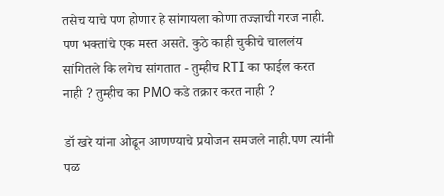तसेच याचे पण होणार हे सांगायला कोणा तज्ज्ञाची गरज नाही. पण भक्तांचे एक मस्त असते. कुठे काही चुकीचे चाललंय सांगितले कि लगेच सांगतात - तुम्हीच RTI का फाईल करत नाही ? तुम्हीच का PMO कडे तक्रार करत नाही ?

डॉ खरे यांना ओढून आणण्याचे प्रयोजन समजले नाही.पण त्यांनी पळ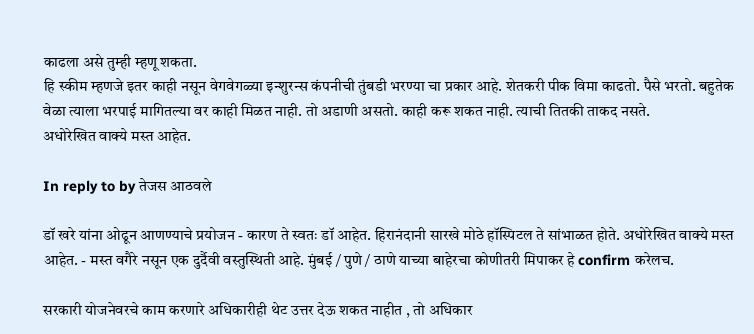काढला असे तुम्ही म्हणू शकता.
हि स्कीम म्हणजे इतर काही नसून वेगवेगळ्या इन्शुरन्स कंपनीची तुंबडी भरण्या चा प्रकार आहे. शेतकरी पीक विमा काढतो. पैसे भरतो. बहुतेक वेळा त्याला भरपाई मागितल्या वर काही मिळत नाही. तो अडाणी असतो. काही करू शकत नाही. त्याची तितकी ताकद नसते.
अधोरेखित वाक्ये मस्त आहेत.

In reply to by तेजस आठवले

डॉ खरे यांना ओढून आणण्याचे प्रयोजन - कारण ते स्वतः डॉ आहेत. हिरानंदानी सारखे मोठे हॉस्पिटल ते सांभाळत होते. अधोरेखित वाक्ये मस्त आहेत. - मस्त वगैरे नसून एक दुर्दैवी वस्तुस्थिती आहे. मुंबई / पुणे / ठाणे याच्या बाहेरचा कोणीतरी मिपाकर हे confirm करेलच.

सरकारी योजनेवरचे काम करणारे अधिकारीही थेट उत्तर देऊ शकत नाहीत , तो अधिकार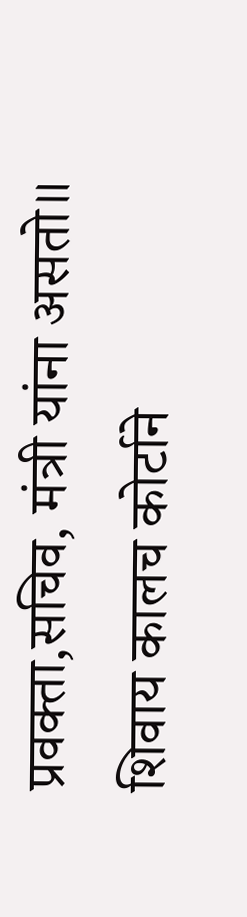प्रवक्ता,सचिव, मंत्री यांना असतो॥ शिवाय कालच कोर्टाने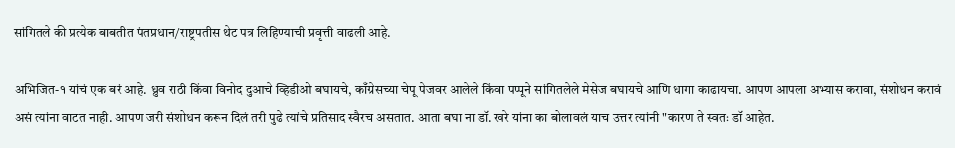सांगितले की प्रत्येक बाबतीत पंतप्रधान/राष्ट्रपतीस थेट पत्र लिहिण्याची प्रवृत्ती वाढली आहे.

अभिजित-१ यांचं एक बरं आहे. ध्रुव राठी किंवा विनोद दुआचे व्हिडीओ बघायचे, काँग्रेसच्या चेपू पेजवर आलेले किंवा पप्पूने सांगितलेले मेसेज बघायचे आणि धागा काढायचा. आपण आपला अभ्यास करावा, संशोधन करावं असं त्यांना वाटत नाही. आपण जरी संशोधन करून दिलं तरी पुढे त्यांचे प्रतिसाद स्वैरच असतात. आता बघा ना डॉ. खरे यांना का बोलावलं याच उत्तर त्यांनी "कारण ते स्वतः डॉ आहेत.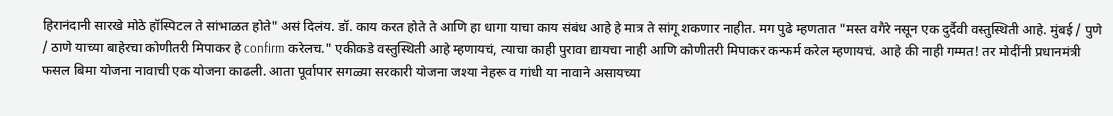हिरानंदानी सारखे मोठे हॉस्पिटल ते सांभाळत होते" असं दिलंय. डॉ. काय करत होते ते आणि हा धागा याचा काय संबंध आहे हे मात्र ते सांगू शकणार नाहीत. मग पुढे म्हणतात "मस्त वगैरे नसून एक दुर्दैवी वस्तुस्थिती आहे. मुंबई / पुणे / ठाणे याच्या बाहेरचा कोणीतरी मिपाकर हे confirm करेलच." एकीकडे वस्तुस्थिती आहे म्हणायचं, त्याचा काही पुरावा द्यायचा नाही आणि कोणीतरी मिपाकर कन्फर्म करेल म्हणायचं. आहे की नाही गम्मत! तर मोदींनी प्रधानमंत्री फसल बिमा योजना नावाची एक योजना काढली. आता पूर्वापार सगळ्या सरकारी योजना जश्या नेहरू व गांधी या नावाने असायच्या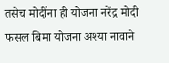तसेच मोदींना ही योजना नरेंद्र मोदी फसल बिमा योजना अश्या नावाने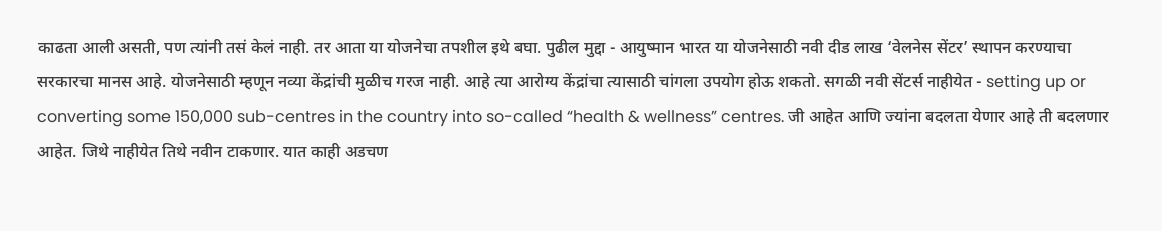काढता आली असती, पण त्यांनी तसं केलं नाही. तर आता या योजनेचा तपशील इथे बघा. पुढील मुद्दा - आयुष्मान भारत या योजनेसाठी नवी दीड लाख ‘वेलनेस सेंटर’ स्थापन करण्याचा सरकारचा मानस आहे. योजनेसाठी म्हणून नव्या केंद्रांची मुळीच गरज नाही. आहे त्या आरोग्य केंद्रांचा त्यासाठी चांगला उपयोग होऊ शकतो. सगळी नवी सेंटर्स नाहीयेत - setting up or converting some 150,000 sub-centres in the country into so-called “health & wellness” centres. जी आहेत आणि ज्यांना बदलता येणार आहे ती बदलणार आहेत. जिथे नाहीयेत तिथे नवीन टाकणार. यात काही अडचण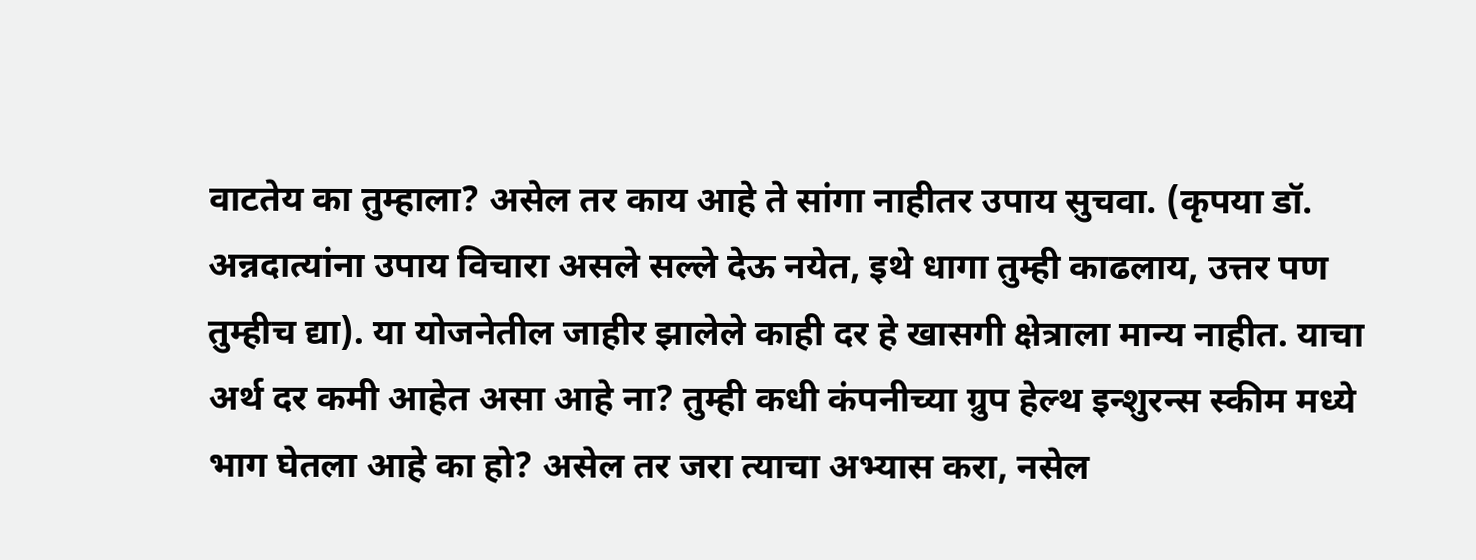वाटतेय का तुम्हाला? असेल तर काय आहे ते सांगा नाहीतर उपाय सुचवा. (कृपया डॉ. अन्नदात्यांना उपाय विचारा असले सल्ले देऊ नयेत, इथे धागा तुम्ही काढलाय, उत्तर पण तुम्हीच द्या). या योजनेतील जाहीर झालेले काही दर हे खासगी क्षेत्राला मान्य नाहीत. याचा अर्थ दर कमी आहेत असा आहे ना? तुम्ही कधी कंपनीच्या ग्रुप हेल्थ इन्शुरन्स स्कीम मध्ये भाग घेतला आहे का हो? असेल तर जरा त्याचा अभ्यास करा, नसेल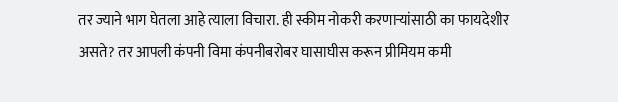तर ज्याने भाग घेतला आहे त्याला विचारा. ही स्कीम नोकरी करणाऱ्यांसाठी का फायदेशीर असते? तर आपली कंपनी विमा कंपनीबरोबर घासाघीस करून प्रीमियम कमी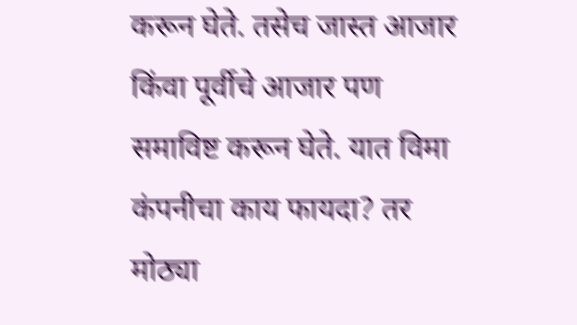करून घेते. तसेच जास्त आजार किंवा पूर्वीचे आजार पण समाविष्ट करून घेते. यात विमा कंपनीचा काय फायदा? तर मोठ्या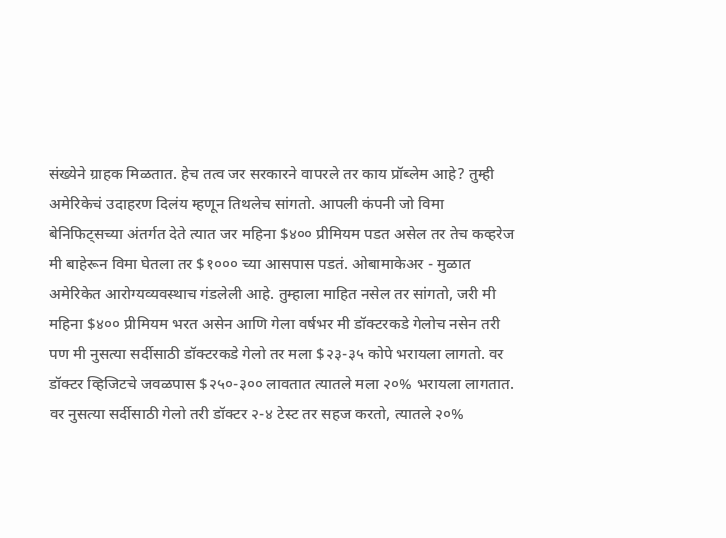संख्येने ग्राहक मिळतात. हेच तत्व जर सरकारने वापरले तर काय प्रॉब्लेम आहे? तुम्ही अमेरिकेचं उदाहरण दिलंय म्हणून तिथलेच सांगतो. आपली कंपनी जो विमा बेनिफिट्सच्या अंतर्गत देते त्यात जर महिना $४०० प्रीमियम पडत असेल तर तेच कव्हरेज मी बाहेरून विमा घेतला तर $१००० च्या आसपास पडतं. ओबामाकेअर - मुळात अमेरिकेत आरोग्यव्यवस्थाच गंडलेली आहे. तुम्हाला माहित नसेल तर सांगतो, जरी मी महिना $४०० प्रीमियम भरत असेन आणि गेला वर्षभर मी डॉक्टरकडे गेलोच नसेन तरी पण मी नुसत्या सर्दीसाठी डॉक्टरकडे गेलो तर मला $२३-३५ कोपे भरायला लागतो. वर डॉक्टर व्हिजिटचे जवळपास $२५०-३०० लावतात त्यातले मला २०% भरायला लागतात. वर नुसत्या सर्दीसाठी गेलो तरी डॉक्टर २-४ टेस्ट तर सहज करतो, त्यातले २०%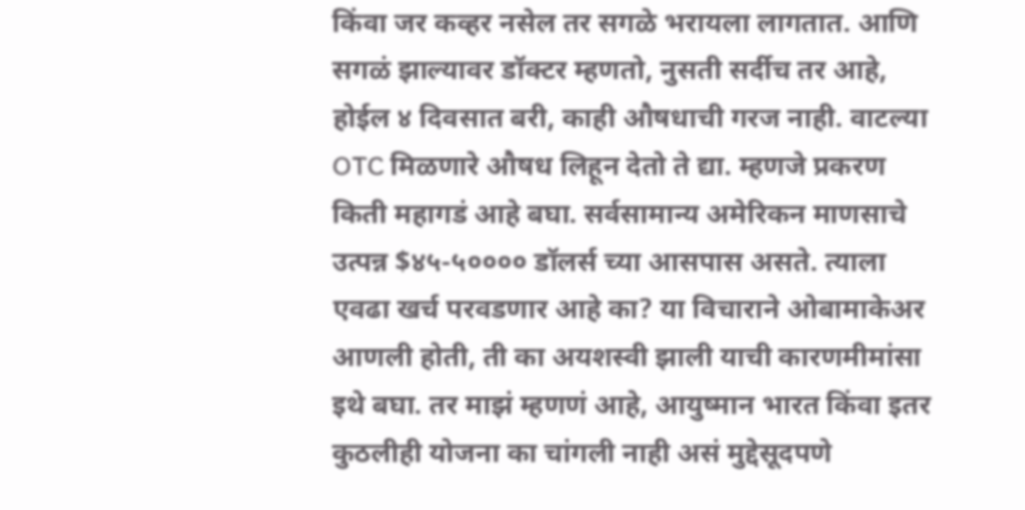किंवा जर कव्हर नसेल तर सगळे भरायला लागतात. आणि सगळं झाल्यावर डॉक्टर म्हणतो, नुसती सर्दीच तर आहे, होईल ४ दिवसात बरी, काही औषधाची गरज नाही. वाटल्या OTC मिळणारे औषध लिहून देतो ते द्या. म्हणजे प्रकरण किती महागडं आहे बघा. सर्वसामान्य अमेरिकन माणसाचे उत्पन्न $४५-५०००० डॉलर्स च्या आसपास असते. त्याला एवढा खर्च परवडणार आहे का? या विचाराने ओबामाकेअर आणली होती, ती का अयशस्वी झाली याची कारणमीमांसा इथे बघा. तर माझं म्हणणं आहे, आयुष्मान भारत किंवा इतर कुठलीही योजना का चांगली नाही असं मुद्देसूदपणे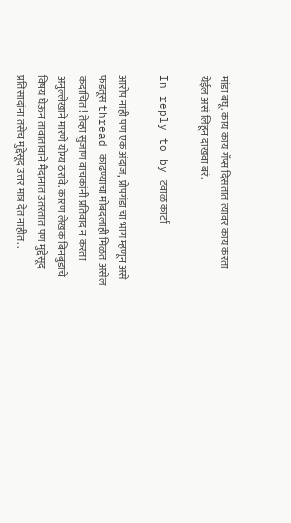मांडा बघू. काय काय गॅप्स दिसतात त्यावर काय करता येईल असं लिहून दाखवा बरं.

In reply to by टवाळ कार्टा

आरोप नाही पण एक अंदाज, प्रोपगंडा चा भाग म्हणून असे फडतूस thread काढण्याचा मोबदलाही मिळत असेल कदाचित! तेव्हा सुजाण वाचकांनी प्रतिवाद न करता अनुल्लेखाने मारणे योग्य ठरावे. कारण लेखक बिनबुडाचे विषय घेऊन तावातावाने मैदानात उतरतात पण मुद्देसूद प्रतिसादांना तसेच मुद्देसूद उत्तर मात्र देत नाहीत. .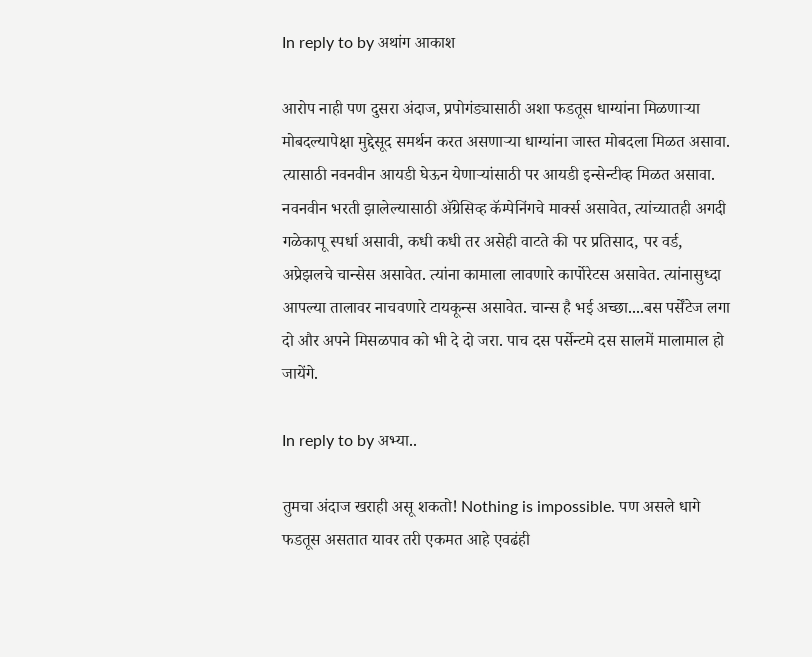In reply to by अथांग आकाश

आरोप नाही पण दुसरा अंदाज, प्रपोगंड्यासाठी अशा फडतूस धाग्यांना मिळणार्‍या मोबदल्यापेक्षा मुद्देसूद समर्थन करत असणार्‍या धाग्यांना जास्त मोबदला मिळत असावा. त्यासाठी नवनवीन आयडी घेऊन येणार्‍यांसाठी पर आयडी इन्सेन्टीव्ह मिळत असावा. नवनवीन भरती झालेल्यासाठी अ‍ॅग्रेसिव्ह कॅम्पेनिंगचे मार्क्स असावेत, त्यांच्यातही अगदी गळेकापू स्पर्धा असावी, कधी कधी तर असेही वाटते की पर प्रतिसाद, पर वर्ड, अप्रेझलचे चान्सेस असावेत. त्यांना कामाला लावणारे कार्पोरेटस असावेत. त्यांनासुध्दा आपल्या तालावर नाचवणारे टायकून्स असावेत. चान्स है भई अच्छा....बस पर्सेंटेज लगा दो और अपने मिसळपाव को भी दे दो जरा. पाच दस पर्सेन्टमे दस सालमें मालामाल हो जायेंगे.

In reply to by अभ्या..

तुमचा अंदाज खराही असू शकतो! Nothing is impossible. पण असले धागे फडतूस असतात यावर तरी एकमत आहे एवढंही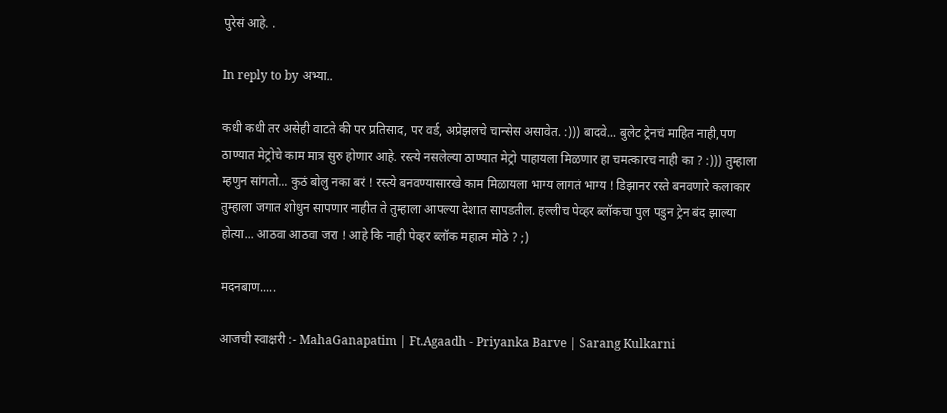पुरेसं आहे. .

In reply to by अभ्या..

कधी कधी तर असेही वाटते की पर प्रतिसाद, पर वर्ड, अप्रेझलचे चान्सेस असावेत. :))) बादवे... बुलेट ट्रेनचं माहित नाही,पण ठाण्यात मेट्रोचे काम मात्र सुरु होणार आहे. रस्त्ये नसलेल्या ठाण्यात मेट्रो पाहायला मिळणार हा चमत्कारच नाही का ? :))) तुम्हाला म्हणुन सांगतो... कुठं बोलु नका बरं ! रस्त्ये बनवण्यासारखे काम मिळायला भाग्य लागतं भाग्य ! डिझानर रस्ते बनवणारे कलाकार तुम्हाला जगात शोधुन सापणार नाहीत ते तुम्हाला आपल्या देशात सापडतील. हल्लीच पेव्हर ब्लॉकचा पुल पडुन ट्रेन बंद झाल्या होत्या... आठवा आठवा जरा ! आहे कि नाही पेव्हर ब्लॉक महात्म मोठे ? ;)

मदनबाण.....

आजची स्वाक्षरी :- MahaGanapatim | Ft.Agaadh - Priyanka Barve | Sarang Kulkarni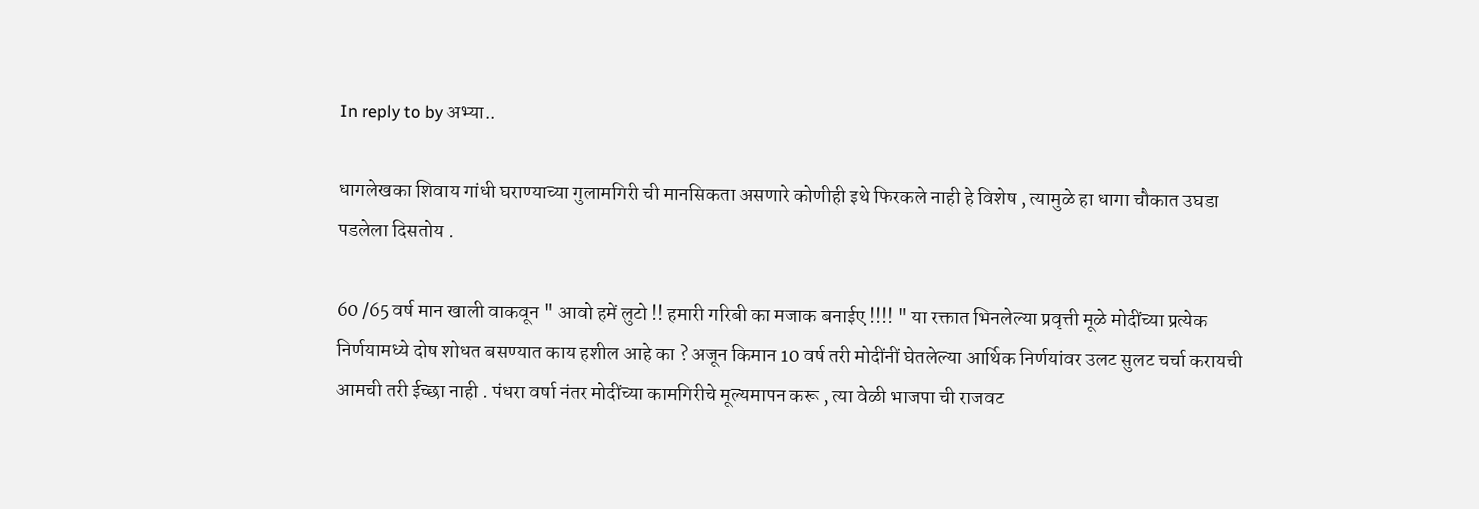In reply to by अभ्या..

धागलेखका शिवाय गांधी घराण्याच्या गुलामगिरी ची मानसिकता असणारे कोणीही इथे फिरकले नाही हे विशेष , त्यामुळे हा धागा चौकात उघडा पडलेला दिसतोय .

60 /65 वर्ष मान खाली वाकवून " आवो हमें लुटो !! हमारी गरिबी का मजाक बनाईए !!!! " या रक्तात भिनलेल्या प्रवृत्ती मूळे मोदींच्या प्रत्येक निर्णयामध्ये दोष शोधत बसण्यात काय हशील आहे का ? अजून किमान 10 वर्ष तरी मोदींनीं घेतलेल्या आर्थिक निर्णयांवर उलट सुलट चर्चा करायची आमची तरी ईच्छा नाही . पंधरा वर्षा नंतर मोदींच्या कामगिरीचे मूल्यमापन करू , त्या वेळी भाजपा ची राजवट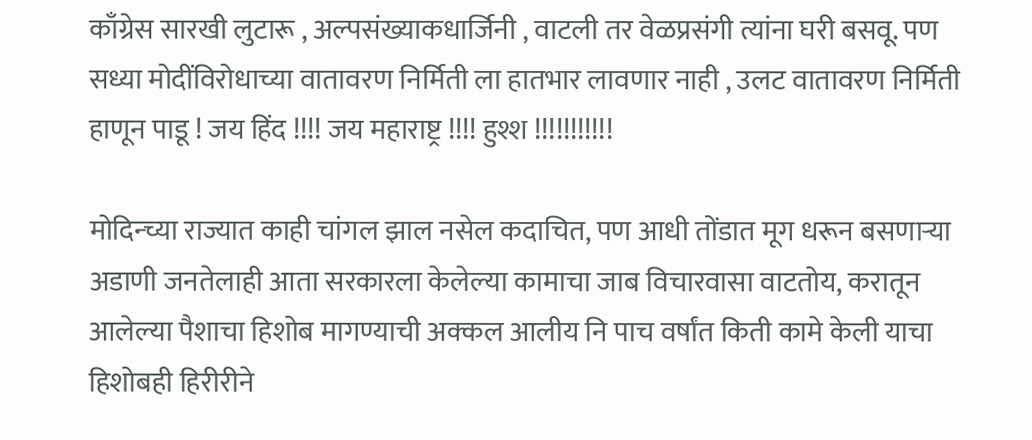काँग्रेस सारखी लुटारू , अल्पसंख्याकधार्जिनी , वाटली तर वेळप्रसंगी त्यांना घरी बसवू. पण सध्या मोदींविरोधाच्या वातावरण निर्मिती ला हातभार लावणार नाही , उलट वातावरण निर्मिती हाणून पाडू ! जय हिंद !!!! जय महाराष्ट्र !!!! हुश्श !!!!!!!!!!!

मोदिन्च्या राज्यात काही चांगल झाल नसेल कदाचित, पण आधी तोंडात मूग धरून बसणार्‍या अडाणी जनतेलाही आता सरकारला केलेल्या कामाचा जाब विचारवासा वाटतोय, करातून आलेल्या पैशाचा हिशोब मागण्याची अक्कल आलीय नि पाच वर्षांत किती कामे केली याचा हिशोबही हिरीरीने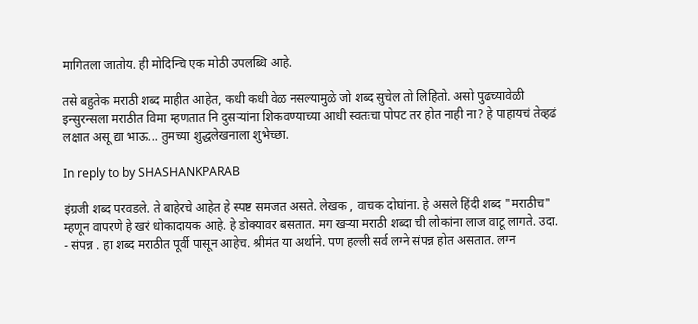मागितला जातोय. ही मोदिन्चि एक मोठी उपलब्धि आहे.

तसे बहुतेक मराठी शब्द माहीत आहेत, कधी कधी वेळ नसल्यामुळे जो शब्द सुचेल तो लिहितो. असो पुढच्यावेळी इन्सुरन्सला मराठीत विमा म्हणतात नि दुसऱ्यांना शिकवण्याच्या आधी स्वतःचा पोपट तर होत नाही ना? हे पाहायचं तेव्हढं लक्षात असू द्या भाऊ... तुमच्या शुद्धलेखनाला शुभेच्छा.

In reply to by SHASHANKPARAB

इंग्रजी शब्द परवडले. ते बाहेरचे आहेत हे स्पष्ट समजत असते. लेखक , वाचक दोघांना. हे असले हिंदी शब्द "मराठीच" म्हणून वापरणे हे खरं धोकादायक आहे. हे डोक्यावर बसतात. मग खऱ्या मराठी शब्दा ची लोकांना लाज वाटू लागते. उदा. - संपन्न . हा शब्द मराठीत पूर्वी पासून आहेच. श्रीमंत या अर्थाने. पण हल्ली सर्व लग्ने संपन्न होत असतात. लग्न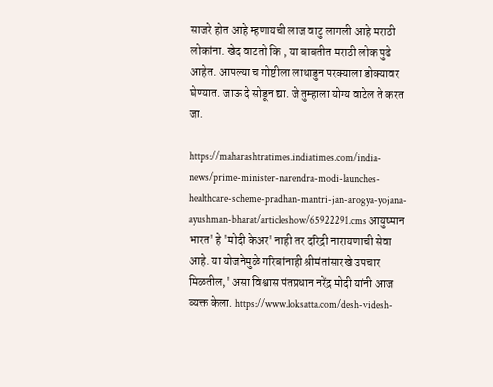साजरे होत आहे म्हणायची लाज वाटु लागली आहे मराठी लोकांना. खेद वाटतो कि , या बाबतीत मराठी लोक पुढे आहेत. आपल्या च गोष्टीला लाथाडुन परक्याला डोक्यावर घेण्यात. जाऊ दे सोडून द्या. जे तुम्हाला योग्य वाटेल ते करत जा.

https://maharashtratimes.indiatimes.com/india-news/prime-minister-narendra-modi-launches-healthcare-scheme-pradhan-mantri-jan-arogya-yojana-ayushman-bharat/articleshow/65922291.cms आयुष्मान भारत' हे 'मोदी केअर' नाही तर दरिद्री नारायणाची सेवा आहे. या योजनेमुळे गरिबांनाही श्रीमंतांसारखे उपचार मिळतील,' असा विश्वास पंतप्रधान नरेंद्र मोदी यांनी आज व्यक्त केला. https://www.loksatta.com/desh-videsh-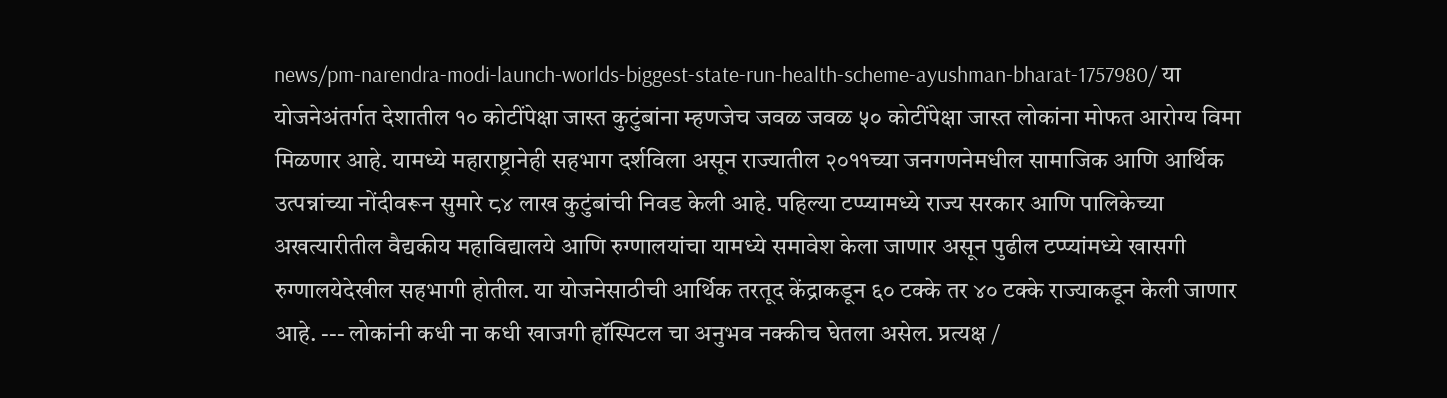news/pm-narendra-modi-launch-worlds-biggest-state-run-health-scheme-ayushman-bharat-1757980/ या योजनेअंतर्गत देशातील १० कोटींपेक्षा जास्त कुटुंबांना म्हणजेच जवळ जवळ ५० कोटींपेक्षा जास्त लोकांना मोफत आरोग्य विमा मिळणार आहे. यामध्ये महाराष्ट्रानेही सहभाग दर्शविला असून राज्यातील २०११च्या जनगणनेमधील सामाजिक आणि आर्थिक उत्पन्नांच्या नोंदीवरून सुमारे ८४ लाख कुटुंबांची निवड केली आहे. पहिल्या टप्प्यामध्ये राज्य सरकार आणि पालिकेच्या अखत्यारीतील वैद्यकीय महाविद्यालये आणि रुग्णालयांचा यामध्ये समावेश केला जाणार असून पुढील टप्प्यांमध्ये खासगी रुग्णालयेदेखील सहभागी होतील. या योजनेसाठीची आर्थिक तरतूद केंद्राकडून ६० टक्के तर ४० टक्के राज्याकडून केली जाणार आहे. --- लोकांनी कधी ना कधी खाजगी हॉस्पिटल चा अनुभव नक्कीच घेतला असेल. प्रत्यक्ष /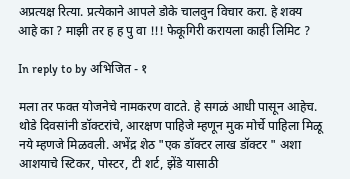अप्रत्यक्ष रित्या. प्रत्येकाने आपले डोके चालवुन विचार करा. हे शक्य आहे का ? माझी तर ह ह पु वा !!! फेकूगिरी करायला काही लिमिट ?

In reply to by अभिजित - १

मला तर फक्त योजनेचे नामकरण वाटते. हे सगळं आधी पासून आहेच. थोडे दिवसांनी डॉक्टरांचे, आरक्षण पाहिजे म्हणून मुक मोर्चे पाहिला मिळू नये म्हणजे मिळवली. अभेंद्र शेठ "एक डॉक्टर लाख डॉक्टर " अशा आशयाचे स्टिकर, पोस्टर, टी शर्ट, झेंडे यासाठी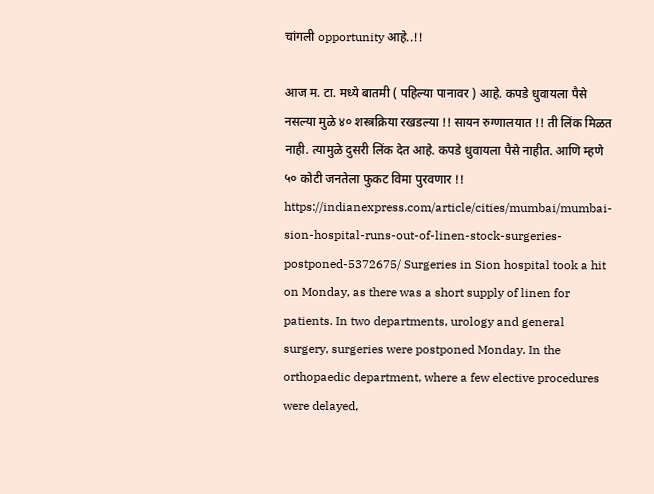चांगली opportunity आहे..!!

आज म. टा. मध्ये बातमी ( पहिल्या पानावर ) आहे. कपडे धुवायला पैसे नसल्या मुळे ४० शस्त्रक्रिया रखडल्या !! सायन रुग्णालयात !! ती लिंक मिळत नाही. त्यामुळे दुसरी लिंक देत आहे. कपडे धुवायला पैसे नाहीत. आणि म्हणे ५० कोटी जनतेला फुकट विमा पुरवणार !! https://indianexpress.com/article/cities/mumbai/mumbai-sion-hospital-runs-out-of-linen-stock-surgeries-postponed-5372675/ Surgeries in Sion hospital took a hit on Monday, as there was a short supply of linen for patients. In two departments, urology and general surgery, surgeries were postponed Monday. In the orthopaedic department, where a few elective procedures were delayed,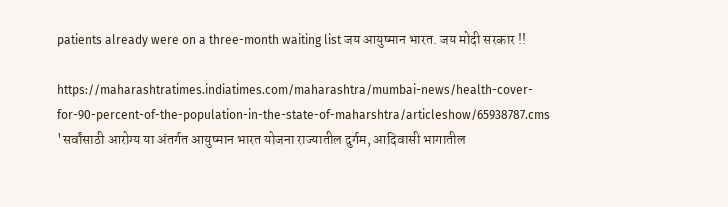patients already were on a three-month waiting list जय आयुष्मान भारत. जय मोदी सरकार !!

https://maharashtratimes.indiatimes.com/maharashtra/mumbai-news/health-cover-for-90-percent-of-the-population-in-the-state-of-maharshtra/articleshow/65938787.cms 'सर्वांसाठी आरोग्य या अंतर्गत आयुष्मान भारत योजना राज्यातील दुर्गम, आदिवासी भागातील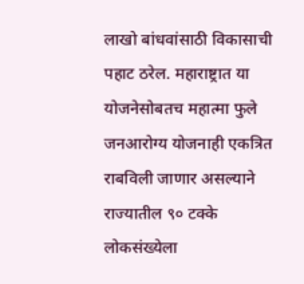लाखो बांधवांसाठी विकासाची पहाट ठरेल. महाराष्ट्रात या योजनेसोबतच महात्मा फुले जनआरोग्य योजनाही एकत्रित राबविली जाणार असल्याने राज्यातील ९० टक्के लोकसंख्येला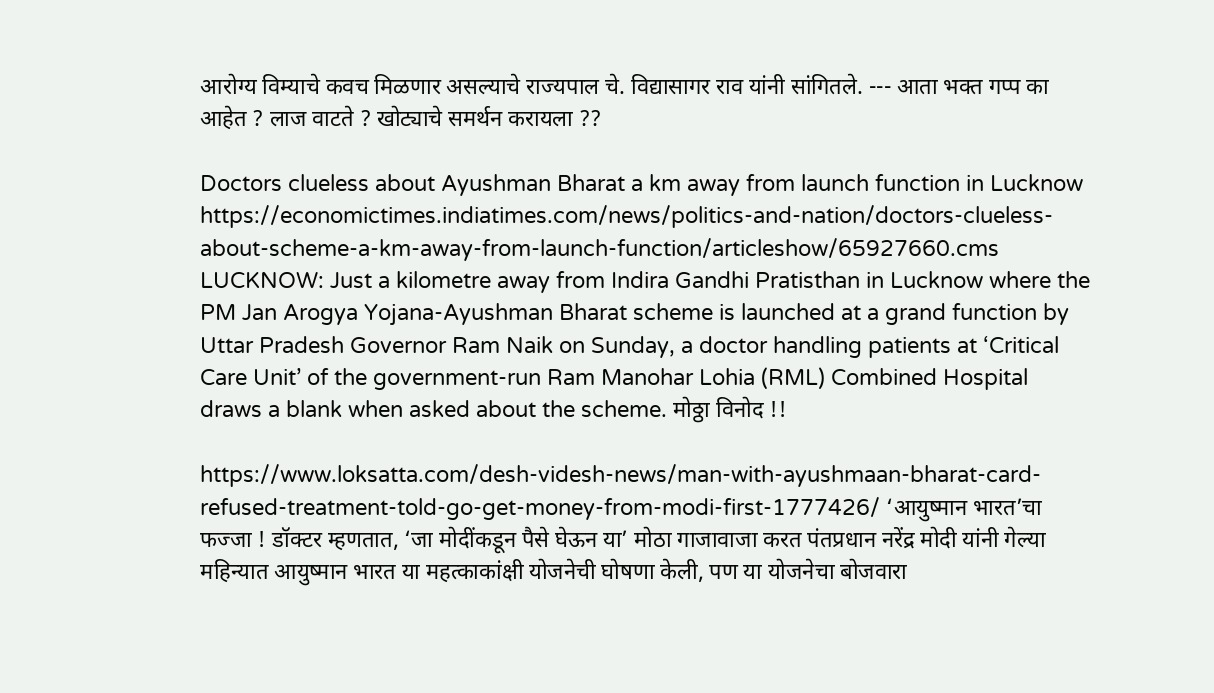आरोग्य विम्याचे कवच मिळणार असल्याचे राज्यपाल चे. विद्यासागर राव यांनी सांगितले. --- आता भक्त गप्प का आहेत ? लाज वाटते ? खोट्याचे समर्थन करायला ??

Doctors clueless about Ayushman Bharat a km away from launch function in Lucknow https://economictimes.indiatimes.com/news/politics-and-nation/doctors-clueless-about-scheme-a-km-away-from-launch-function/articleshow/65927660.cms LUCKNOW: Just a kilometre away from Indira Gandhi Pratisthan in Lucknow where the PM Jan Arogya Yojana-Ayushman Bharat scheme is launched at a grand function by Uttar Pradesh Governor Ram Naik on Sunday, a doctor handling patients at ‘Critical Care Unit’ of the government-run Ram Manohar Lohia (RML) Combined Hospital draws a blank when asked about the scheme. मोठ्ठा विनोद !!

https://www.loksatta.com/desh-videsh-news/man-with-ayushmaan-bharat-card-refused-treatment-told-go-get-money-from-modi-first-1777426/ ‘आयुष्मान भारत’चा फज्जा ! डॉक्टर म्हणतात, ‘जा मोदींकडून पैसे घेऊन या’ मोठा गाजावाजा करत पंतप्रधान नरेंद्र मोदी यांनी गेल्या महिन्यात आयुष्मान भारत या महत्काकांक्षी योजनेची घोषणा केली, पण या योजनेचा बोजवारा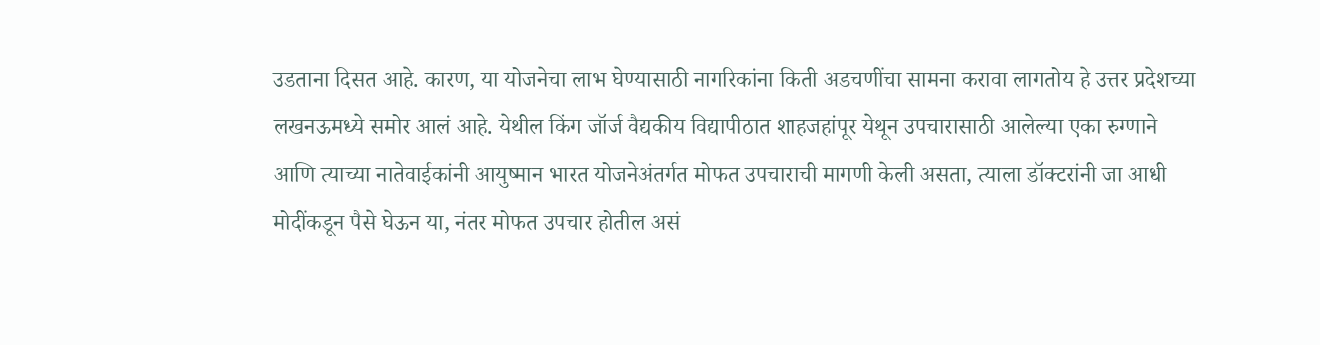उडताना दिसत आहे. कारण, या योजनेचा लाभ घेण्यासाठी नागरिकांना किती अडचणींचा सामना करावा लागतोय हे उत्तर प्रदेशच्या लखनऊमध्ये समोर आलं आहे. येथील किंग जॉर्ज वैद्यकीय विद्यापीठात शाहजहांपूर येथून उपचारासाठी आलेल्या एका रुग्णाने आणि त्याच्या नातेवाईकांनी आयुष्मान भारत योजनेअंतर्गत मोफत उपचाराची मागणी केली असता, त्याला डॉक्टरांनी जा आधी मोदींकडून पैसे घेऊन या, नंतर मोफत उपचार होतील असं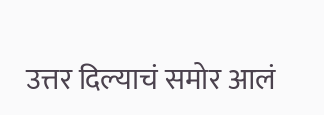उत्तर दिल्याचं समोर आलं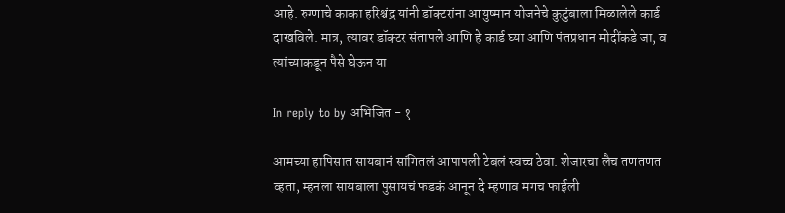आहे. रुग्णाचे काका हरिश्चंद्र यांनी डॉक्टरांना आयुष्मान योजनेचे कुटुंबाला मिळालेले कार्ड दाखविले. मात्र, त्यावर डॉक्टर संतापले आणि हे कार्ड घ्या आणि पंतप्रधान मोदींकडे जा, व त्यांच्याकडून पैसे घेऊन या

In reply to by अभिजित - १

आमच्या हापिसात सायबानं सांगितलं आपापली टेबलं स्वच्च ठेवा. शेजारचा लैच तणतणत व्हता, म्हनला सायबाला पुसायचं फडकं आनून दे म्हणाव मगच फाईली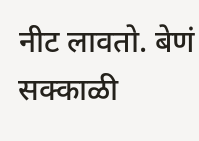नीट लावतो. बेणं सक्काळी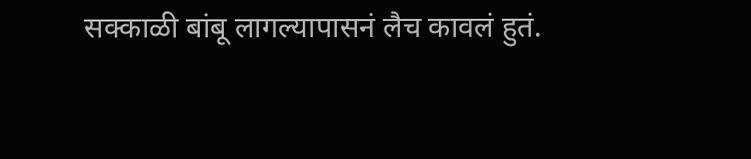सक्काळी बांबू लागल्यापासनं लैच कावलं हुतं.